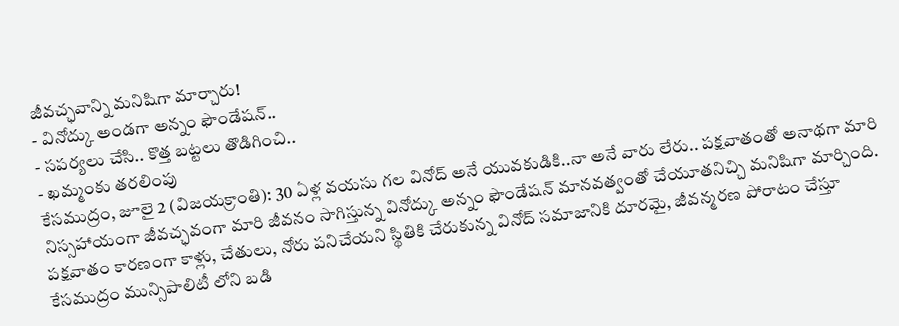జీవచ్ఛవాన్ని మనిషిగా మార్చారు!
- వినోద్కు అండగా అన్నం ఫౌండేషన్..
- సపర్యలు చేసి.. కొత్త బట్టలు తొడిగించి..
- ఖమ్మంకు తరలింపు
కేసముద్రం, జూలై 2 (విజయక్రాంతి): 30 ఏళ్ల వయసు గల వినోద్ అనే యువకుడికి..నా అనే వారు లేరు.. పక్షవాతంతో అనాథగా మారి నిస్సహాయంగా జీవచ్ఛవంగా మారి జీవనం సాగిస్తున్న వినోద్కు అన్నం ఫౌండేషన్ మానవత్వంతో చేయూతనిచ్చి మనిషిగా మార్చింది. పక్షవాతం కారణంగా కాళ్లు, చేతులు, నోరు పనిచేయని స్థితికి చేరుకున్న వినోద్ సమాజానికి దూరమై, జీవన్మరణ పోరాటం చేస్తూ కేసముద్రం మున్సిపాలిటీ లోని బడి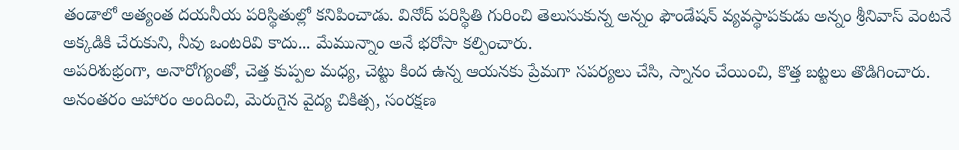తండాలో అత్యంత దయనీయ పరిస్థితుల్లో కనిపించాడు. వినోద్ పరిస్థితి గురించి తెలుసుకున్న అన్నం ఫౌండేషన్ వ్యవస్థాపకుడు అన్నం శ్రీనివాస్ వెంటనే అక్కడికి చేరుకుని, నీవు ఒంటరివి కాదు... మేమున్నాం అనే భరోసా కల్పించారు.
అపరిశుభ్రంగా, అనారోగ్యంతో, చెత్త కుప్పల మధ్య, చెట్టు కింద ఉన్న ఆయనకు ప్రేమగా సపర్యలు చేసి, స్నానం చేయించి, కొత్త బట్టలు తొడిగించారు. అనంతరం ఆహారం అందించి, మెరుగైన వైద్య చికిత్స, సంరక్షణ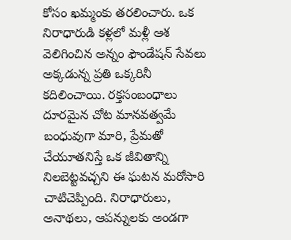కోసం ఖమ్మంకు తరలించారు. ఒక నిరాధారుడి కళ్లలో మళ్లీ ఆశ వెలిగించిన అన్నం ఫౌండేషన్ సేవలు అక్కడున్న ప్రతి ఒక్కరినీ కదిలించాయి. రక్తసంబంధాలు దూరమైన చోట మానవత్వమే బంధువుగా మారి, ప్రేమతో చేయూతనిస్తే ఒక జీవితాన్ని నిలబెట్టవచ్చని ఈ ఘటన మరోసారి చాటిచెప్పింది. నిరాధారులు, అనాథలు, ఆపన్నులకు అండగా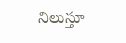నిలుస్తూ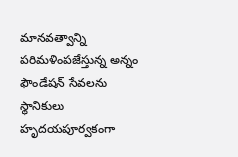మానవత్వాన్ని పరిమళింపజేస్తున్న అన్నం ఫౌండేషన్ సేవలను స్థానికులు హృదయపూర్వకంగా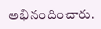అభినందించారు.